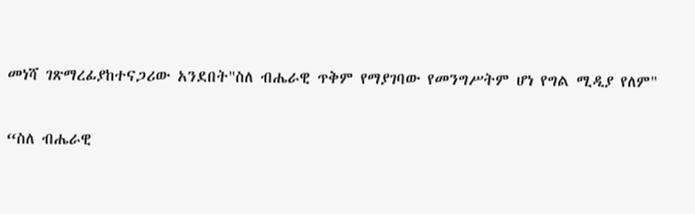መነሻ ገጽማረፊያከተናጋሪው አንደበት"ስለ ብሔራዊ ጥቅም የማያገባው የመንግሥትም ሆነ የግል ሚዲያ የለም"

“ስለ ብሔራዊ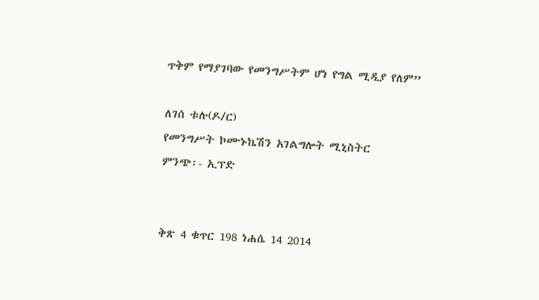ጥቅም የማያገባው የመንግሥትም ሆነ የግል ሚዲያ የለም”

ለገሰ ቱሉ(ዶ/ር)
የመንግሥት ኮሙኑኬሽን አገልግሎት ሚኒስትር
ምንጭ፡- ኢፕድ


ቅጽ 4 ቁጥር 198 ነሐሴ 14 2014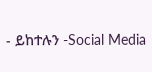- ይከተሉን -Social Media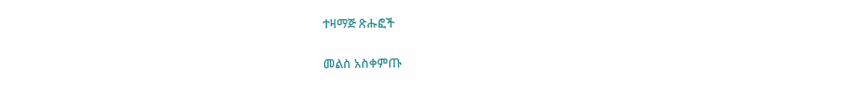ተዛማጅ ጽሑፎች

መልስ አስቀምጡ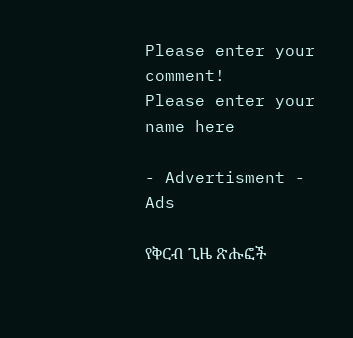Please enter your comment!
Please enter your name here

- Advertisment -
Ads

የቅርብ ጊዜ ጽሑፎች